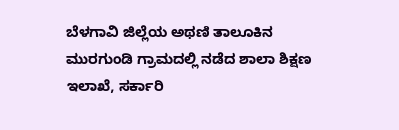ಬೆಳಗಾವಿ ಜಿಲ್ಲೆಯ ಅಥಣಿ ತಾಲೂಕಿನ ಮುರಗುಂಡಿ ಗ್ರಾಮದಲ್ಲಿ ನಡೆದ ಶಾಲಾ ಶಿಕ್ಷಣ ಇಲಾಖೆ, ಸರ್ಕಾರಿ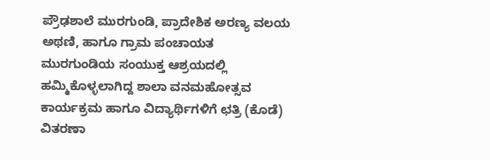ಪ್ರೌಢಶಾಲೆ ಮುರಗುಂಡಿ, ಪ್ರಾದೇಶಿಕ ಅರಣ್ಯ ವಲಯ ಅಥಣಿ, ಹಾಗೂ ಗ್ರಾಮ ಪಂಚಾಯತ ಮುರಗುಂಡಿಯ ಸಂಯುಕ್ತ ಆಶ್ರಯದಲ್ಲಿ ಹಮ್ಮಿಕೊಳ್ಳಲಾಗಿದ್ದ ಶಾಲಾ ವನಮಹೋತ್ಸವ ಕಾರ್ಯಕ್ರಮ ಹಾಗೂ ವಿದ್ಯಾರ್ಥಿಗಳಿಗೆ ಛತ್ರಿ (ಕೊಡೆ) ವಿತರಣಾ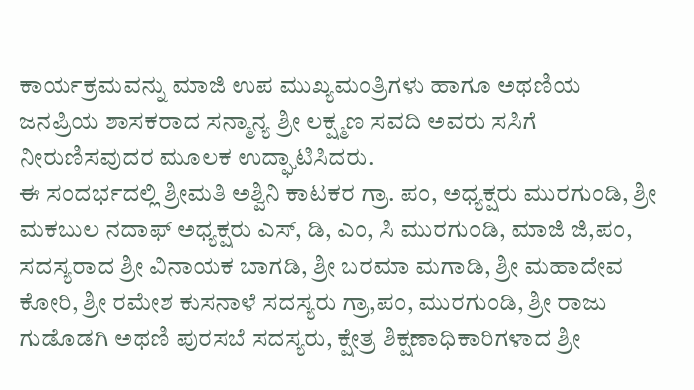ಕಾರ್ಯಕ್ರಮವನ್ನು ಮಾಜಿ ಉಪ ಮುಖ್ಯಮಂತ್ರಿಗಳು ಹಾಗೂ ಅಥಣಿಯ ಜನಪ್ರಿಯ ಶಾಸಕರಾದ ಸನ್ಮಾನ್ಯ ಶ್ರೀ ಲಕ್ಷ್ಮಣ ಸವದಿ ಅವರು ಸಸಿಗೆ ನೀರುಣಿಸವುದರ ಮೂಲಕ ಉದ್ಘಾಟಿಸಿದರು.
ಈ ಸಂದರ್ಭದಲ್ಲಿ ಶ್ರೀಮತಿ ಅಶ್ವಿನಿ ಕಾಟಕರ ಗ್ರಾ. ಪಂ, ಅಧ್ಯಕ್ಷರು ಮುರಗುಂಡಿ, ಶ್ರೀ ಮಕಬುಲ ನದಾಫ್ ಅಧ್ಯಕ್ಷರು ಎಸ್, ಡಿ, ಎಂ, ಸಿ ಮುರಗುಂಡಿ, ಮಾಜಿ ಜಿ,ಪಂ, ಸದಸ್ಯರಾದ ಶ್ರೀ ವಿನಾಯಕ ಬಾಗಡಿ, ಶ್ರೀ ಬರಮಾ ಮಗಾಡಿ, ಶ್ರೀ ಮಹಾದೇವ ಕೋರಿ, ಶ್ರೀ ರಮೇಶ ಕುಸನಾಳೆ ಸದಸ್ಯರು ಗ್ರಾ,ಪಂ, ಮುರಗುಂಡಿ, ಶ್ರೀ ರಾಜು ಗುಡೊಡಗಿ ಅಥಣಿ ಪುರಸಬೆ ಸದಸ್ಯರು, ಕ್ಷೇತ್ರ ಶಿಕ್ಷಣಾಧಿಕಾರಿಗಳಾದ ಶ್ರೀ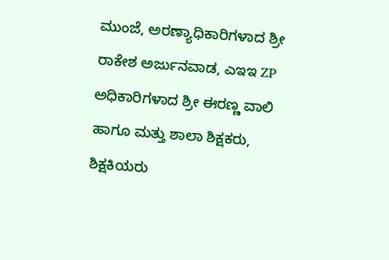ಮುಂಜೆ, ಅರಣ್ಯಾಧಿಕಾರಿಗಳಾದ ಶ್ರೀ ರಾಕೇಶ ಅರ್ಜುನವಾಡ, ಎಇಇ ZP ಅಧಿಕಾರಿಗಳಾದ ಶ್ರೀ ಈರಣ್ಣ ವಾಲಿ ಹಾಗೂ ಮತ್ತು ಶಾಲಾ ಶಿಕ್ಷಕರು, ಶಿಕ್ಷಕಿಯರು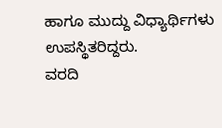ಹಾಗೂ ಮುದ್ದು ವಿಧ್ಯಾರ್ಥಿಗಳು ಉಪಸ್ಥಿತರಿದ್ದರು.
ವರದಿ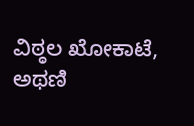ವಿಠ್ಠಲ ಖೋಕಾಟೆ, ಅಥಣಿ